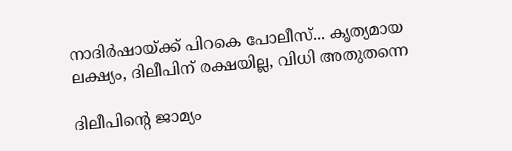നാദിര്‍ഷായ്ക്ക് പിറകെ പോലീസ്... കൃത്യമായ ലക്ഷ്യം, ദിലീപിന് രക്ഷയില്ല, വിധി അതുതന്നെ

ദിലീപിന്‍റെ ജാമ്യം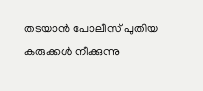തടയാന്‍ പോലീസ് പുതിയ കരുക്കള്‍ നീക്കുന്നു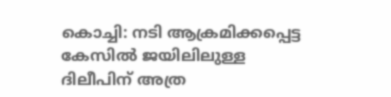കൊച്ചി: നടി ആക്രമിക്കപ്പെട്ട കേസില്‍ ജയിലിലുള്ള ദിലീപിന് അത്ര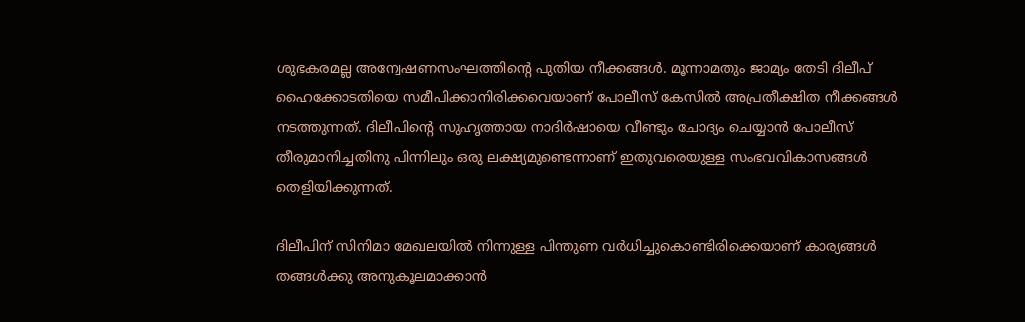ശുഭകരമല്ല അന്വേഷണസംഘത്തിന്റെ പുതിയ നീക്കങ്ങള്‍. മൂന്നാമതും ജാമ്യം തേടി ദിലീപ് ഹൈക്കോടതിയെ സമീപിക്കാനിരിക്കവെയാണ് പോലീസ് കേസില്‍ അപ്രതീക്ഷിത നീക്കങ്ങള്‍ നടത്തുന്നത്. ദിലീപിന്റെ സുഹൃത്തായ നാദിര്‍ഷായെ വീണ്ടും ചോദ്യം ചെയ്യാന്‍ പോലീസ് തീരുമാനിച്ചതിനു പിന്നിലും ഒരു ലക്ഷ്യമുണ്ടെന്നാണ് ഇതുവരെയുള്ള സംഭവവികാസങ്ങള്‍ തെളിയിക്കുന്നത്.

ദിലീപിന് സിനിമാ മേഖലയില്‍ നിന്നുള്ള പിന്തുണ വര്‍ധിച്ചുകൊണ്ടിരിക്കെയാണ് കാര്യങ്ങള്‍ തങ്ങള്‍ക്കു അനുകൂലമാക്കാന്‍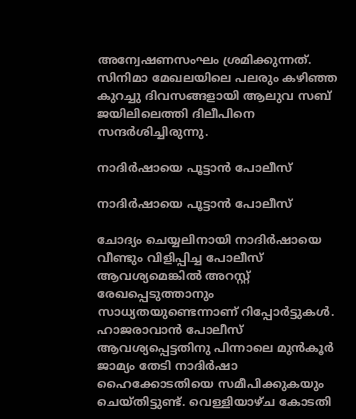അന്വേഷണസംഘം ശ്രമിക്കുന്നത്. സിനിമാ മേഖലയിലെ പലരും കഴിഞ്ഞ കുറച്ചു ദിവസങ്ങളായി ആലുവ സബ് ജയിലിലെത്തി ദിലീപിനെ സന്ദര്‍ശിച്ചിരുന്നു.

നാദിര്‍ഷായെ പൂട്ടാന്‍ പോലീസ്

നാദിര്‍ഷായെ പൂട്ടാന്‍ പോലീസ്

ചോദ്യം ചെയ്യലിനായി നാദിര്‍ഷായെ വീണ്ടും വിളിപ്പിച്ച പോലീസ് ആവശ്യമെങ്കില്‍ അറസ്റ്റ് രേഖപ്പെടുത്താനും സാധ്യതയുണ്ടെന്നാണ് റിപ്പോര്‍ട്ടുകള്‍. ഹാജരാവാന്‍ പോലീസ് ആവശ്യപ്പെട്ടതിനു പിന്നാലെ മുന്‍കൂര്‍ ജാമ്യം തേടി നാദിര്‍ഷാ ഹൈക്കോടതിയെ സമീപിക്കുകയും ചെയ്തിട്ടുണ്ട്. വെള്ളിയാഴ്ച കോടതി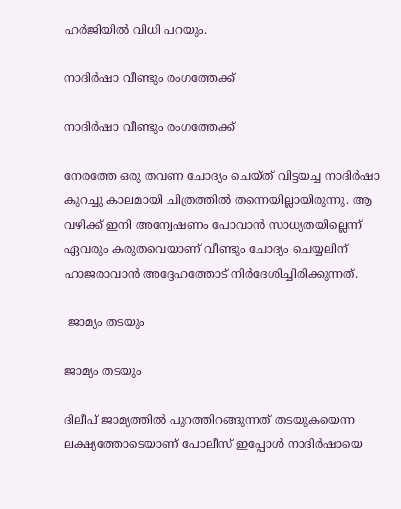ഹര്‍ജിയില്‍ വിധി പറയും.

നാദിര്‍ഷാ വീണ്ടും രംഗത്തേക്ക്

നാദിര്‍ഷാ വീണ്ടും രംഗത്തേക്ക്

നേരത്തേ ഒരു തവണ ചോദ്യം ചെയ്ത് വിട്ടയച്ച നാദിര്‍ഷാ കുറച്ചു കാലമായി ചിത്രത്തില്‍ തന്നെയില്ലായിരുന്നു. ആ വഴിക്ക് ഇനി അന്വേഷണം പോവാന്‍ സാധ്യതയില്ലെന്ന് ഏവരും കരുതവെയാണ് വീണ്ടും ചോദ്യം ചെയ്യലിന് ഹാജരാവാന്‍ അദ്ദേഹത്തോട് നിര്‍ദേശിച്ചിരിക്കുന്നത്.

 ജാമ്യം തടയും

ജാമ്യം തടയും

ദിലീപ് ജാമ്യത്തില്‍ പുറത്തിറങ്ങുന്നത് തടയുകയെന്ന ലക്ഷ്യത്തോടെയാണ് പോലീസ് ഇപ്പോള്‍ നാദിര്‍ഷായെ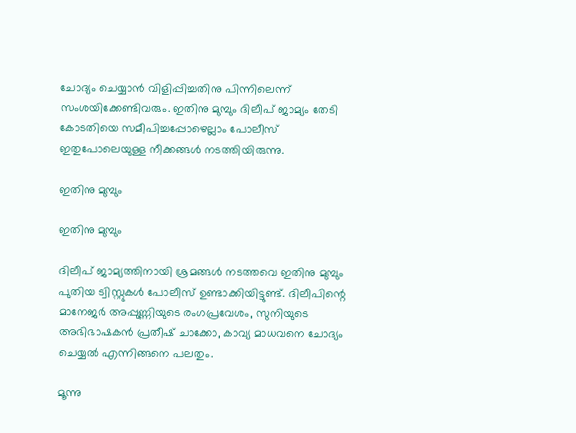ചോദ്യം ചെയ്യാന്‍ വിളിപ്പിച്ചതിനു പിന്നിലെന്ന് സംശയിക്കേണ്ടിവരും. ഇതിനു മുമ്പും ദിലീപ് ജാമ്യം തേടി കോടതിയെ സമീപിച്ചപ്പോഴെല്ലാം പോലീസ് ഇതുപോലെയുള്ള നീക്കങ്ങള്‍ നടത്തിയിരുന്നു.

ഇതിനു മുമ്പും

ഇതിനു മുമ്പും

ദിലീപ് ജാമ്യത്തിനായി ശ്രമങ്ങള്‍ നടത്തവെ ഇതിനു മുമ്പും പുതിയ ട്വിസ്റ്റുകള്‍ പോലീസ് ഉണ്ടാക്കിയിട്ടുണ്ട്. ദിലീപിന്റെ മാനേജര്‍ അപ്പുണ്ണിയുടെ രംഗപ്രവേശം, സുനിയുടെ അഭിഭാഷകന്‍ പ്രതീഷ് ചാക്കോ, കാവ്യ മാധവനെ ചോദ്യം ചെയ്യല്‍ എന്നിങ്ങനെ പലതും.

മൂന്നു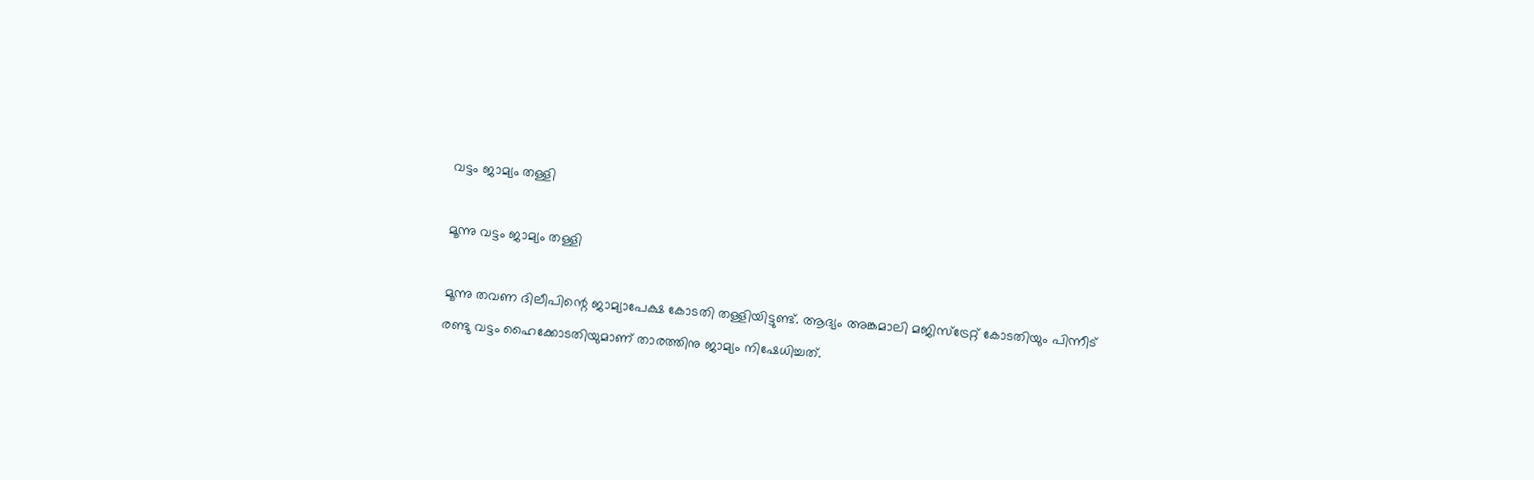വട്ടം ജാമ്യം തള്ളി

മൂന്നു വട്ടം ജാമ്യം തള്ളി

മൂന്നു തവണ ദിലീപിന്റെ ജാമ്യാപേക്ഷ കോടതി തള്ളിയിട്ടുണ്ട്. ആദ്യം അങ്കമാലി മജിസ്‌ട്രേറ്റ് കോടതിയും പിന്നീട് രണ്ടു വട്ടം ഹൈക്കോടതിയുമാണ് താരത്തിനു ജാമ്യം നിഷേധിച്ചത്.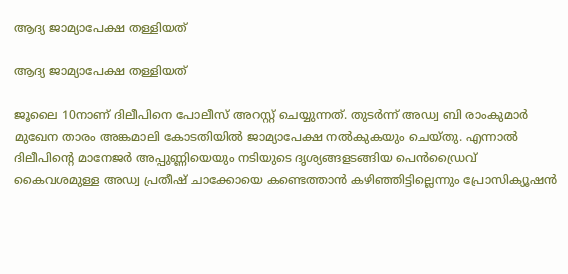ആദ്യ ജാമ്യാപേക്ഷ തള്ളിയത്

ആദ്യ ജാമ്യാപേക്ഷ തള്ളിയത്

ജൂലൈ 10നാണ് ദിലീപിനെ പോലീസ് അറസ്റ്റ് ചെയ്യുന്നത്. തുടര്‍ന്ന് അഡ്വ ബി രാംകുമാര്‍ മുഖേന താരം അങ്കമാലി കോടതിയില്‍ ജാമ്യാപേക്ഷ നല്‍കുകയും ചെയ്തു. എന്നാല്‍ ദിലീപിന്റെ മാനേജര്‍ അപ്പുണ്ണിയെയും നടിയുടെ ദൃശ്യങ്ങളടങ്ങിയ പെന്‍ഡ്രൈവ് കൈവശമുള്ള അഡ്വ പ്രതീഷ് ചാക്കോയെ കണ്ടെത്താന്‍ കഴിഞ്ഞിട്ടില്ലെന്നും പ്രോസിക്യൂഷന്‍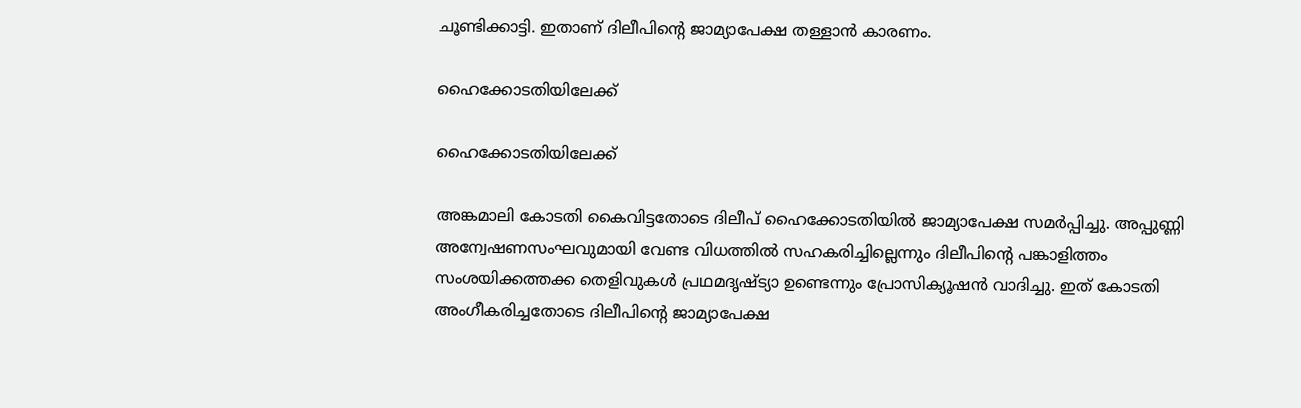ചൂണ്ടിക്കാട്ടി. ഇതാണ് ദിലീപിന്റെ ജാമ്യാപേക്ഷ തള്ളാന്‍ കാരണം.

ഹൈക്കോടതിയിലേക്ക്

ഹൈക്കോടതിയിലേക്ക്

അങ്കമാലി കോടതി കൈവിട്ടതോടെ ദിലീപ് ഹൈക്കോടതിയില്‍ ജാമ്യാപേക്ഷ സമര്‍പ്പിച്ചു. അപ്പുണ്ണി അന്വേഷണസംഘവുമായി വേണ്ട വിധത്തില്‍ സഹകരിച്ചില്ലെന്നും ദിലീപിന്റെ പങ്കാളിത്തം സംശയിക്കത്തക്ക തെളിവുകള്‍ പ്രഥമദൃഷ്ട്യാ ഉണ്ടെന്നും പ്രോസിക്യൂഷന്‍ വാദിച്ചു. ഇത് കോടതി അംഗീകരിച്ചതോടെ ദിലീപിന്റെ ജാമ്യാപേക്ഷ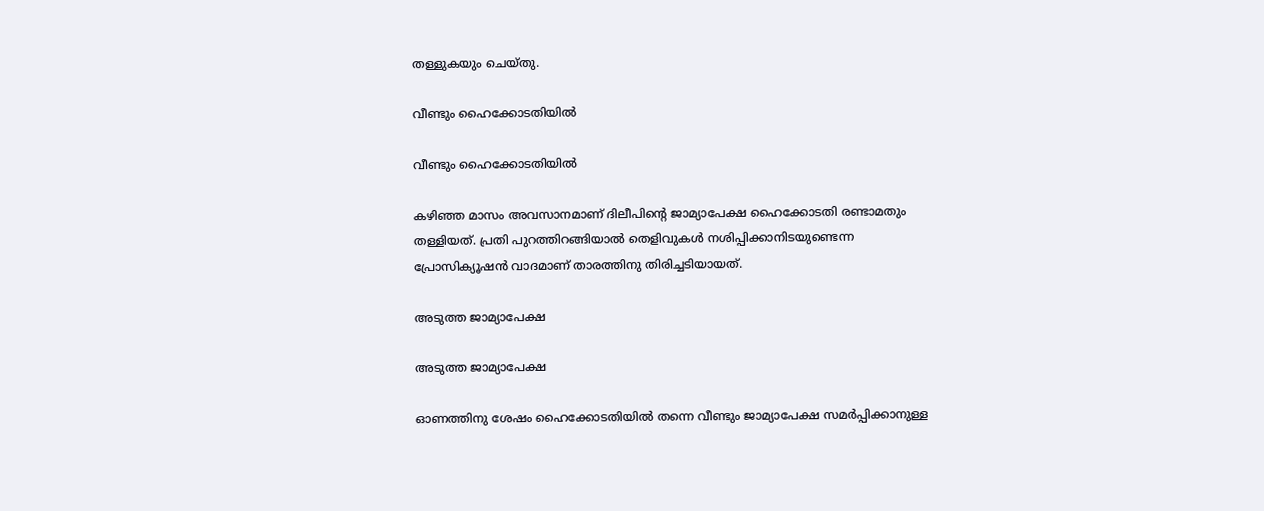തള്ളുകയും ചെയ്തു.

വീണ്ടും ഹൈക്കോടതിയില്‍

വീണ്ടും ഹൈക്കോടതിയില്‍

കഴിഞ്ഞ മാസം അവസാനമാണ് ദിലീപിന്റെ ജാമ്യാപേക്ഷ ഹൈക്കോടതി രണ്ടാമതും തള്ളിയത്. പ്രതി പുറത്തിറങ്ങിയാല്‍ തെളിവുകള്‍ നശിപ്പിക്കാനിടയുണ്ടെന്ന പ്രോസിക്യൂഷന്‍ വാദമാണ് താരത്തിനു തിരിച്ചടിയായത്.

അടുത്ത ജാമ്യാപേക്ഷ

അടുത്ത ജാമ്യാപേക്ഷ

ഓണത്തിനു ശേഷം ഹൈക്കോടതിയില്‍ തന്നെ വീണ്ടും ജാമ്യാപേക്ഷ സമര്‍പ്പിക്കാനുള്ള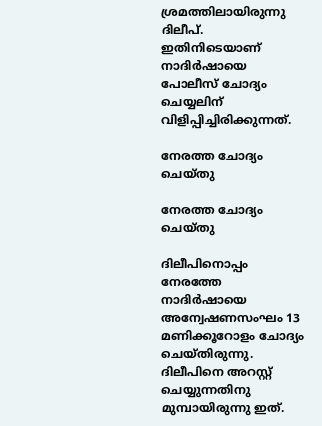ശ്രമത്തിലായിരുന്നു ദിലീപ്. ഇതിനിടെയാണ് നാദിര്‍ഷായെ പോലീസ് ചോദ്യം ചെയ്യലിന് വിളിപ്പിച്ചിരിക്കുന്നത്.

നേരത്ത ചോദ്യം ചെയ്തു

നേരത്ത ചോദ്യം ചെയ്തു

ദിലീപിനൊപ്പം നേരത്തേ നാദിര്‍ഷായെ അന്വേഷണസംഘം 13 മണിക്കൂറോളം ചോദ്യം ചെയ്തിരുന്നു. ദിലീപിനെ അറസ്റ്റ് ചെയ്യുന്നതിനു മുമ്പായിരുന്നു ഇത്.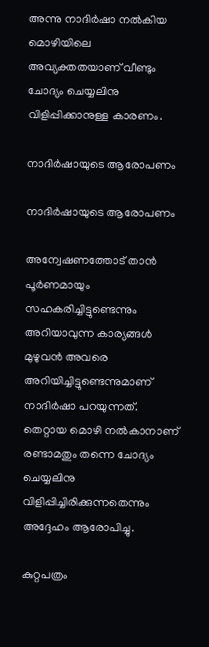അന്നു നാദിര്‍ഷാ നല്‍കിയ മൊഴിയിലെ അവ്യക്തതയാണ് വീണ്ടും ചോദ്യം ചെയ്യലിനു വിളിപ്പിക്കാനുള്ള കാരണം.

നാദിര്‍ഷായുടെ ആരോപണം

നാദിര്‍ഷായുടെ ആരോപണം

അന്വേഷണത്തോട് താന്‍ പൂര്‍ണമായും സഹകരിച്ചിട്ടുണ്ടെന്നും അറിയാവുന്ന കാര്യങ്ങള്‍ മുഴുവന്‍ അവരെ അറിയിച്ചിട്ടുണ്ടെന്നുമാണ് നാദിര്‍ഷാ പറയുന്നത്. തെറ്റായ മൊഴി നല്‍കാനാണ് രണ്ടാമതും തന്നെ ചോദ്യം ചെയ്യലിനു വിളിപ്പിച്ചിരിക്കുന്നതെന്നും അദ്ദേഹം ആരോപിച്ചു.

കുറ്റപത്രം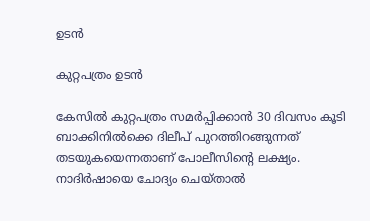ഉടന്‍

കുറ്റപത്രം ഉടന്‍

കേസില്‍ കുറ്റപത്രം സമര്‍പ്പിക്കാന്‍ 30 ദിവസം കൂടി ബാക്കിനില്‍ക്കെ ദിലീപ് പുറത്തിറങ്ങുന്നത് തടയുകയെന്നതാണ് പോലീസിന്റെ ലക്ഷ്യം. നാദിര്‍ഷായെ ചോദ്യം ചെയ്താല്‍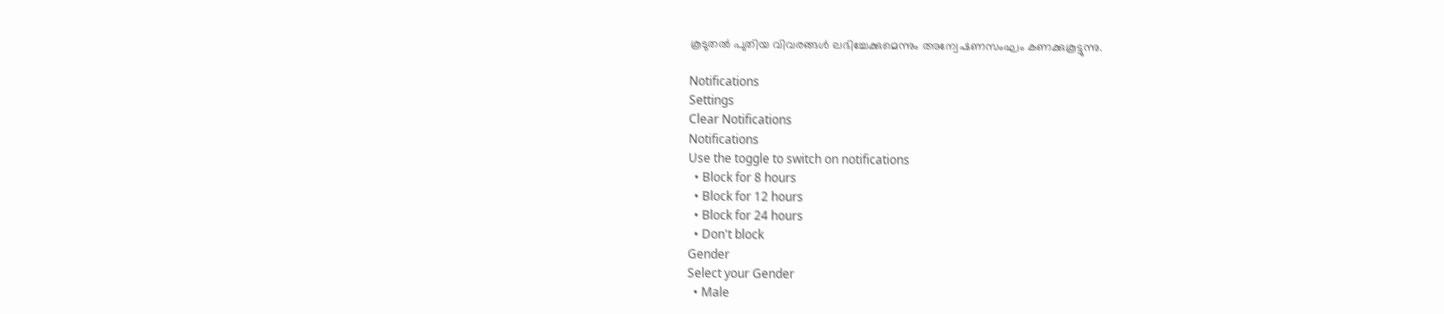കൂടുതല്‍ പുതിയ വിവരങ്ങള്‍ ലഭിച്ചേക്കുമെന്നും അന്വേഷണസംഘം കണക്കുകൂട്ടുന്നു.

Notifications
Settings
Clear Notifications
Notifications
Use the toggle to switch on notifications
  • Block for 8 hours
  • Block for 12 hours
  • Block for 24 hours
  • Don't block
Gender
Select your Gender
  • Male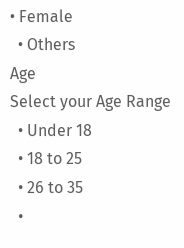• Female
  • Others
Age
Select your Age Range
  • Under 18
  • 18 to 25
  • 26 to 35
  •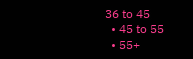36 to 45
  • 45 to 55
  • 55+